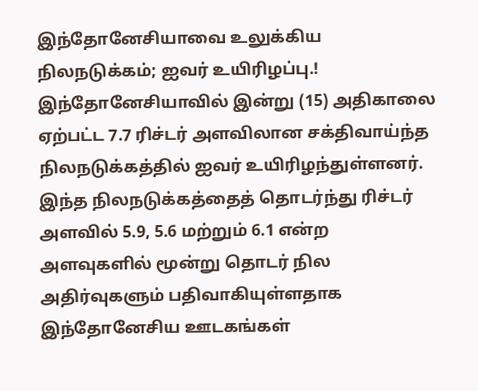இந்தோனேசியாவை உலுக்கிய நிலநடுக்கம்; ஐவர் உயிரிழப்பு.!
இந்தோனேசியாவில் இன்று (15) அதிகாலை ஏற்பட்ட 7.7 ரிச்டர் அளவிலான சக்திவாய்ந்த நிலநடுக்கத்தில் ஐவர் உயிரிழந்துள்ளனர்.
இந்த நிலநடுக்கத்தைத் தொடர்ந்து ரிச்டர் அளவில் 5.9, 5.6 மற்றும் 6.1 என்ற அளவுகளில் மூன்று தொடர் நில அதிர்வுகளும் பதிவாகியுள்ளதாக இந்தோனேசிய ஊடகங்கள்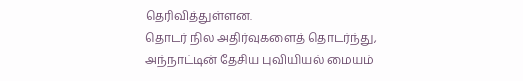தெரிவித்துள்ளன.
தொடர் நில அதிர்வுகளைத் தொடர்ந்து, அந்நாட்டின் தேசிய புவியியல் மையம்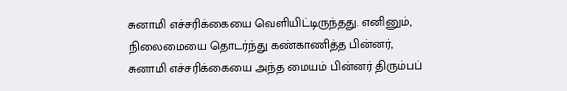சுனாமி எச்சரிக்கையை வெளியிட்டிருந்தது. எனினும், நிலைமையை தொடர்ந்து கண்காணித்த பின்னர், சுனாமி எச்சரிக்கையை அந்த மையம் பின்னர் திரும்பப்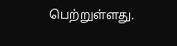பெற்றுள்ளது.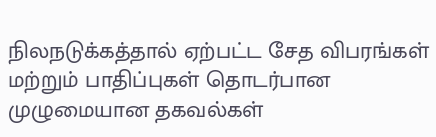நிலநடுக்கத்தால் ஏற்பட்ட சேத விபரங்கள் மற்றும் பாதிப்புகள் தொடர்பான முழுமையான தகவல்கள்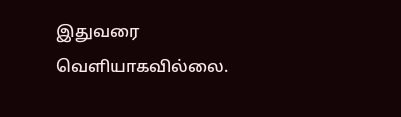இதுவரை வெளியாகவில்லை.